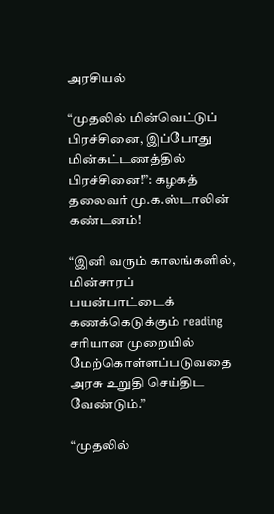அரசியல்

“முதலில் மின்வெட்டுப் பிரச்சினை, இப்போது மின்கட்டணத்தில் பிரச்சினை!”: கழகத் தலைவர் மு.க.ஸ்டாலின் கண்டனம்!

“இனி வரும் காலங்களில், மின்சாரப் பயன்பாட்டைக் கணக்கெடுக்கும் reading சரியான முறையில் மேற்கொள்ளப்படுவதை அரசு உறுதி செய்திட வேண்டும்.”

“முதலில்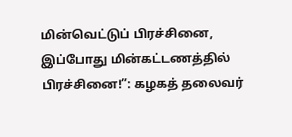மின்வெட்டுப் பிரச்சினை, இப்போது மின்கட்டணத்தில் பிரச்சினை!”: கழகத் தலைவர்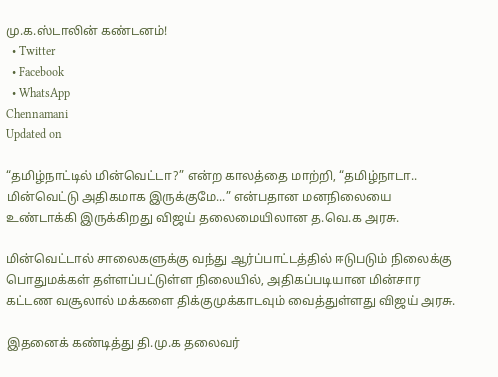மு.க.ஸ்டாலின் கண்டனம்!
  • Twitter
  • Facebook
  • WhatsApp
Chennamani
Updated on

“தமிழ்நாட்டில் மின்வெட்டா?” என்ற காலத்தை மாற்றி, “தமிழ்நாடா.. மின்வெட்டு அதிகமாக இருக்குமே...” என்பதான மனநிலையை உண்டாக்கி இருக்கிறது விஜய் தலைமையிலான த.வெ.க அரசு.

மின்வெட்டால் சாலைகளுக்கு வந்து ஆர்ப்பாட்டத்தில் ஈடுபடும் நிலைக்கு பொதுமக்கள் தள்ளப்பட்டுள்ள நிலையில், அதிகப்படியான மின்சார கட்டண வசூலால் மக்களை திக்குமுக்காடவும் வைத்துள்ளது விஜய் அரசு.

இதனைக் கண்டித்து தி.மு.க தலைவர்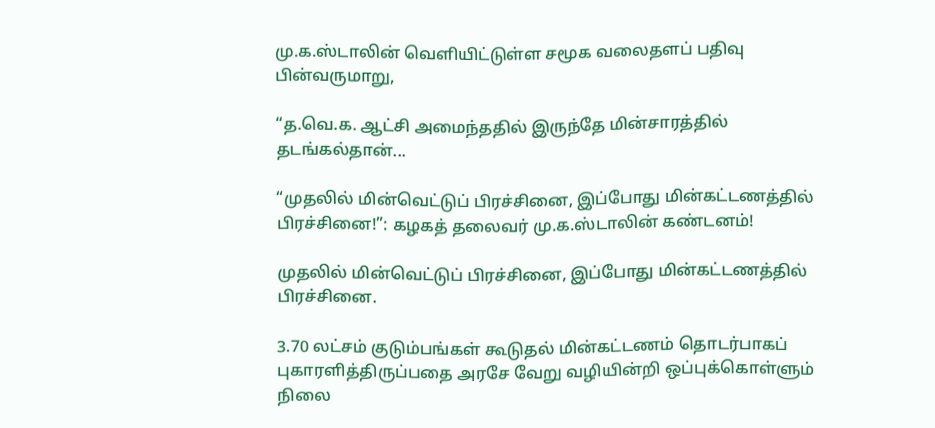மு.க.ஸ்டாலின் வெளியிட்டுள்ள சமூக வலைதளப் பதிவு பின்வருமாறு,

“த.வெ.க. ஆட்சி அமைந்ததில் இருந்தே மின்சாரத்தில் தடங்கல்தான்...

“முதலில் மின்வெட்டுப் பிரச்சினை, இப்போது மின்கட்டணத்தில் பிரச்சினை!”: கழகத் தலைவர் மு.க.ஸ்டாலின் கண்டனம்!

முதலில் மின்வெட்டுப் பிரச்சினை, இப்போது மின்கட்டணத்தில் பிரச்சினை.

3.70 லட்சம் குடும்பங்கள் கூடுதல் மின்கட்டணம் தொடர்பாகப் புகாரளித்திருப்பதை அரசே வேறு வழியின்றி ஒப்புக்கொள்ளும் நிலை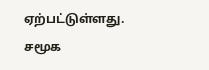ஏற்பட்டுள்ளது. சமூக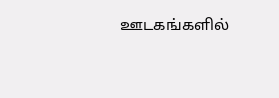ஊடகங்களில்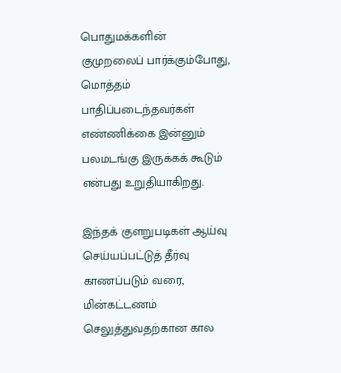பொதுமக்களின் குமுறலைப் பார்க்கும்போது, மொத்தம் பாதிப்படைந்தவர்கள் எண்ணிக்கை இன்னும் பலமடங்கு இருக்கக் கூடும் என்பது உறுதியாகிறது.

இந்தக் குளறுபடிகள் ஆய்வு செய்யப்பட்டுத் தீர்வு காணப்படும் வரை, மின்கட்டணம் செலுத்துவதற்கான கால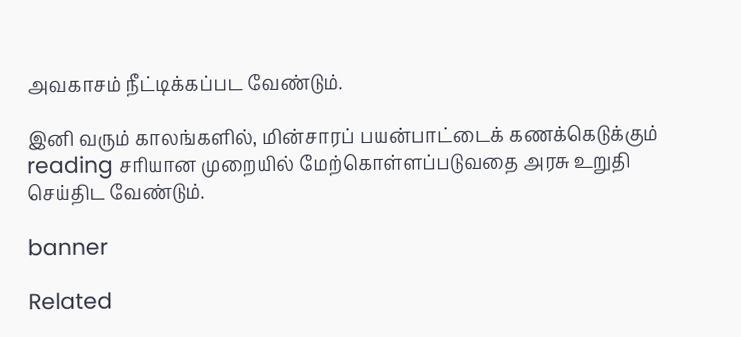அவகாசம் நீட்டிக்கப்பட வேண்டும்.

இனி வரும் காலங்களில், மின்சாரப் பயன்பாட்டைக் கணக்கெடுக்கும் reading சரியான முறையில் மேற்கொள்ளப்படுவதை அரசு உறுதி செய்திட வேண்டும்.

banner

Related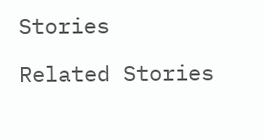Stories

Related Stories